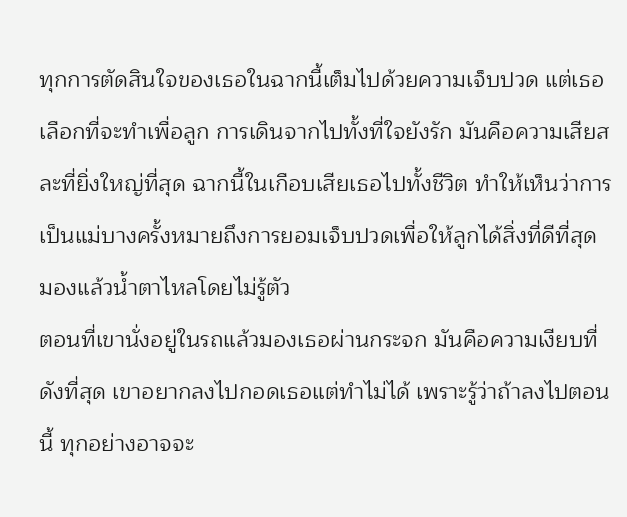ทุกการตัดสินใจของเธอในฉากนี้เต็มไปด้วยความเจ็บปวด แต่เธอเลือกที่จะทำเพื่อลูก การเดินจากไปทั้งที่ใจยังรัก มันคือความเสียสละที่ยิ่งใหญ่ที่สุด ฉากนี้ในเกือบเสียเธอไปทั้งชีวิต ทำให้เห็นว่าการเป็นแม่บางครั้งหมายถึงการยอมเจ็บปวดเพื่อให้ลูกได้สิ่งที่ดีที่สุด มองแล้วน้ำตาไหลโดยไม่รู้ตัว
ตอนที่เขานั่งอยู่ในรถแล้วมองเธอผ่านกระจก มันคือความเงียบที่ดังที่สุด เขาอยากลงไปกอดเธอแต่ทำไม่ได้ เพราะรู้ว่าถ้าลงไปตอนนี้ ทุกอย่างอาจจะ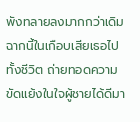พังทลายลงมากกว่าเดิม ฉากนี้ในเกือบเสียเธอไปทั้งชีวิต ถ่ายทอดความขัดแย้งในใจผู้ชายได้ดีมา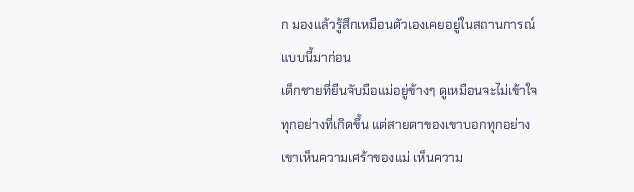ก มองแล้วรู้สึกเหมือนตัวเองเคยอยู่ในสถานการณ์แบบนี้มาก่อน
เด็กชายที่ยืนจับมือแม่อยู่ข้างๆ ดูเหมือนจะไม่เข้าใจทุกอย่างที่เกิดขึ้น แต่สายตาของเขาบอกทุกอย่าง เขาเห็นความเศร้าของแม่ เห็นความ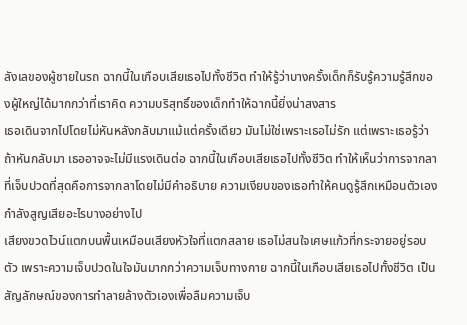ลังเลของผู้ชายในรถ ฉากนี้ในเกือบเสียเธอไปทั้งชีวิต ทำให้รู้ว่าบางครั้งเด็กก็รับรู้ความรู้สึกของผู้ใหญ่ได้มากกว่าที่เราคิด ความบริสุทธิ์ของเด็กทำให้ฉากนี้ยิ่งน่าสงสาร
เธอเดินจากไปโดยไม่หันหลังกลับมาแม้แต่ครั้งเดียว มันไม่ใช่เพราะเธอไม่รัก แต่เพราะเธอรู้ว่าถ้าหันกลับมา เธออาจจะไม่มีแรงเดินต่อ ฉากนี้ในเกือบเสียเธอไปทั้งชีวิต ทำให้เห็นว่าการจากลาที่เจ็บปวดที่สุดคือการจากลาโดยไม่มีคำอธิบาย ความเงียบของเธอทำให้คนดูรู้สึกเหมือนตัวเองกำลังสูญเสียอะไรบางอย่างไป
เสียงขวดไวน์แตกบนพื้นเหมือนเสียงหัวใจที่แตกสลาย เธอไม่สนใจเศษแก้วที่กระจายอยู่รอบตัว เพราะความเจ็บปวดในใจมันมากกว่าความเจ็บทางกาย ฉากนี้ในเกือบเสียเธอไปทั้งชีวิต เป็นสัญลักษณ์ของการทำลายล้างตัวเองเพื่อลืมความเจ็บ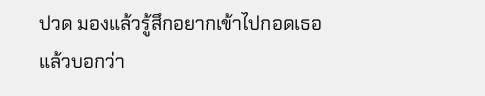ปวด มองแล้วรู้สึกอยากเข้าไปกอดเธอแล้วบอกว่า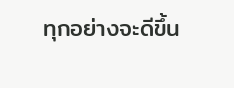ทุกอย่างจะดีขึ้น